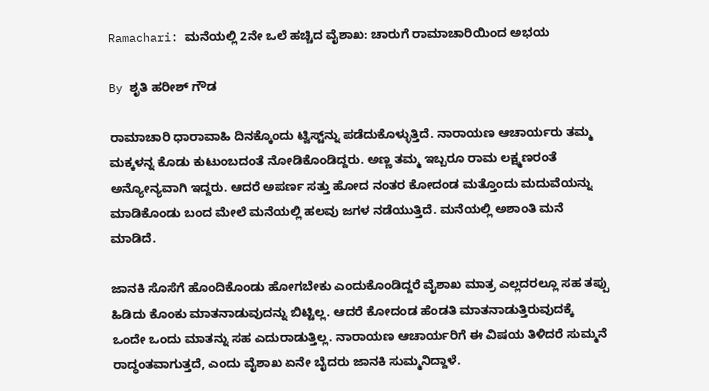Ramachari: ಮನೆಯಲ್ಲಿ 2ನೇ ಒಲೆ ಹಚ್ಚಿದ ವೈಶಾಖ: ಚಾರುಗೆ ರಾಮಾಚಾರಿಯಿಂದ ಅಭಯ

By ಶೃತಿ ಹರೀಶ್ ಗೌಡ

ರಾಮಾಚಾರಿ ಧಾರಾವಾಹಿ ದಿನಕ್ಕೊಂದು ಟ್ವಿಸ್ಟ್‌ನ್ನು ಪಡೆದುಕೊಳ್ಳುತ್ತಿದೆ. ನಾರಾಯಣ ಆಚಾರ್ಯರು ತಮ್ಮ ಮಕ್ಕಳನ್ನ ಕೊಡು ಕುಟುಂಬದಂತೆ ನೋಡಿಕೊಂಡಿದ್ದರು. ಅಣ್ಣ ತಮ್ಮ ಇಬ್ಬರೂ ರಾಮ ಲಕ್ಷ್ಮಣರಂತೆ ಅನ್ಯೋನ್ಯವಾಗಿ ಇದ್ದರು. ಆದರೆ ಅಪರ್ಣ ಸತ್ತು ಹೋದ ನಂತರ ಕೋದಂಡ ಮತ್ತೊಂದು ಮದುವೆಯನ್ನು ಮಾಡಿಕೊಂಡು ಬಂದ ಮೇಲೆ ಮನೆಯಲ್ಲಿ ಹಲವು ಜಗಳ ನಡೆಯುತ್ತಿದೆ. ಮನೆಯಲ್ಲಿ ಅಶಾಂತಿ ಮನೆ ಮಾಡಿದೆ.

ಜಾನಕಿ ಸೊಸೆಗೆ ಹೊಂದಿಕೊಂಡು ಹೋಗಬೇಕು ಎಂದುಕೊಂಡಿದ್ದರೆ ವೈಶಾಖ ಮಾತ್ರ ಎಲ್ಲದರಲ್ಲೂ ಸಹ ತಪ್ಪು ಹಿಡಿದು ಕೊಂಕು ಮಾತನಾಡುವುದನ್ನು ಬಿಟ್ಟಿಲ್ಲ. ಆದರೆ ಕೋದಂಡ ಹೆಂಡತಿ ಮಾತನಾಡುತ್ತಿರುವುದಕ್ಕೆ ಒಂದೇ ಒಂದು ಮಾತನ್ನು ಸಹ ಎದುರಾಡುತ್ತಿಲ್ಲ. ನಾರಾಯಣ ಆಚಾರ್ಯರಿಗೆ ಈ ವಿಷಯ ತಿಳಿದರೆ ಸುಮ್ಮನೆ ರಾದ್ಧಂತವಾಗುತ್ತದೆ, ಎಂದು ವೈಶಾಖ ಏನೇ ಬೈದರು ಜಾನಕಿ ಸುಮ್ಮನಿದ್ದಾಳೆ.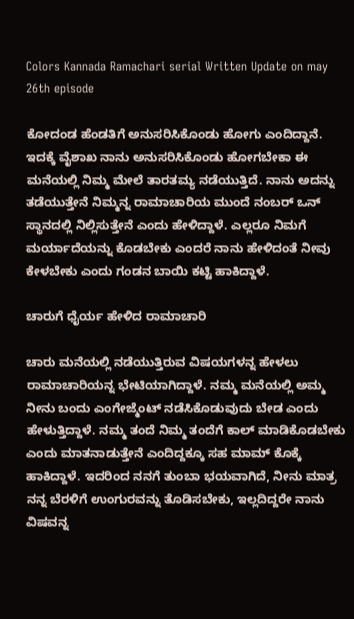Colors Kannada Ramachari serial Written Update on may 26th episode

ಕೋದಂಡ ಹೆಂಡತಿಗೆ ಅನುಸರಿಸಿಕೊಂಡು ಹೋಗು ಎಂದಿದ್ದಾನೆ. ಇದಕ್ಕೆ ವೈಶಾಖ ನಾನು ಅನುಸರಿಸಿಕೊಂಡು ಹೋಗಬೇಕಾ ಈ ಮನೆಯಲ್ಲಿ ನಿಮ್ಮ ಮೇಲೆ ತಾರತಮ್ಯ ನಡೆಯುತ್ತಿದೆ. ನಾನು ಅದನ್ನು ತಡೆಯುತ್ತೇನೆ ನಿಮ್ಮನ್ನ ರಾಮಾಚಾರಿಯ ಮುಂದೆ ನಂಬರ್ ಒನ್ ಸ್ಥಾನದಲ್ಲಿ ನಿಲ್ಲಿಸುತ್ತೇನೆ ಎಂದು ಹೇಳಿದ್ದಾಳೆ. ಎಲ್ಲರೂ ನಿಮಗೆ ಮರ್ಯಾದೆಯನ್ನು ಕೊಡಬೇಕು ಎಂದರೆ ನಾನು ಹೇಳಿದಂತೆ ನೀವು ಕೇಳಬೇಕು ಎಂದು ಗಂಡನ ಬಾಯಿ ಕಟ್ಟಿ ಹಾಕಿದ್ದಾಳೆ.

ಚಾರುಗೆ ಧೈರ್ಯ ಹೇಳಿದ ರಾಮಾಚಾರಿ

ಚಾರು ಮನೆಯಲ್ಲಿ ನಡೆಯುತ್ತಿರುವ ವಿಷಯಗಳನ್ನ ಹೇಳಲು ರಾಮಾಚಾರಿಯನ್ನ ಭೇಟಿಯಾಗಿದ್ದಾಳೆ. ನಮ್ಮ ಮನೆಯಲ್ಲಿ ಅಮ್ಮ ನೀನು ಬಂದು ಎಂಗೇಜ್ಮೆಂಟ್ ನಡೆಸಿಕೊಡುವುದು ಬೇಡ ಎಂದು ಹೇಳುತ್ತಿದ್ದಾಳೆ. ನಮ್ಮ ತಂದೆ ನಿಮ್ಮ ತಂದೆಗೆ ಕಾಲ್ ಮಾಡಿಕೊಡಬೇಕು ಎಂದು ಮಾತನಾಡುತ್ತೇನೆ ಎಂದಿದ್ದಕ್ಕೂ ಸಹ ಮಾಮ್ ಕೊಕ್ಕೆ ಹಾಕಿದ್ದಾಳೆ. ಇದರಿಂದ ನನಗೆ ತುಂಬಾ ಭಯವಾಗಿದೆ, ನೀನು ಮಾತ್ರ ನನ್ನ ಬೆರಳಿಗೆ ಉಂಗುರವನ್ನು ತೊಡಿಸಬೇಕು, ಇಲ್ಲದಿದ್ದರೇ ನಾನು ವಿಷವನ್ನ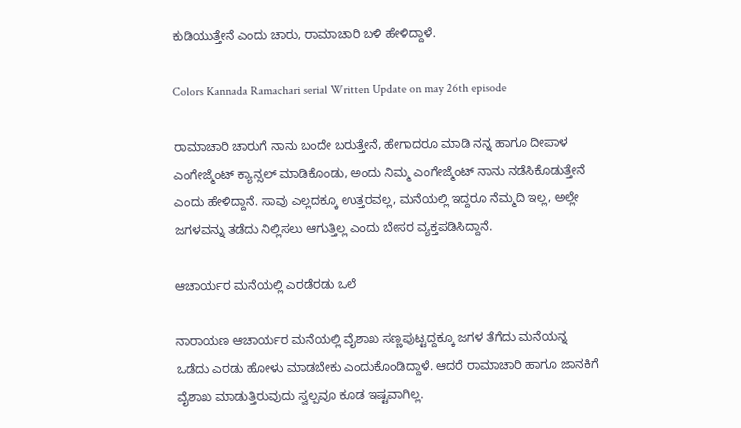ಕುಡಿಯುತ್ತೇನೆ ಎಂದು ಚಾರು, ರಾಮಾಚಾರಿ ಬಳಿ ಹೇಳಿದ್ದಾಳೆ.

Colors Kannada Ramachari serial Written Update on may 26th episode

ರಾಮಾಚಾರಿ ಚಾರುಗೆ ನಾನು ಬಂದೇ ಬರುತ್ತೇನೆ, ಹೇಗಾದರೂ ಮಾಡಿ ನನ್ನ ಹಾಗೂ ದೀಪಾಳ ಎಂಗೇಜ್ಮೆಂಟ್‌ ಕ್ಯಾನ್ಸಲ್ ಮಾಡಿಕೊಂಡು, ಅಂದು ನಿಮ್ಮ ಎಂಗೇಜ್ಮೆಂಟ್‌ ನಾನು ನಡೆಸಿಕೊಡುತ್ತೇನೆ ಎಂದು ಹೇಳಿದ್ದಾನೆ. ಸಾವು ಎಲ್ಲದಕ್ಕೂ ಉತ್ತರವಲ್ಲ, ಮನೆಯಲ್ಲಿ ಇದ್ದರೂ ನೆಮ್ಮದಿ ಇಲ್ಲ, ಅಲ್ಲೇ ಜಗಳವನ್ನು ತಡೆದು ನಿಲ್ಲಿಸಲು ಆಗುತ್ತಿಲ್ಲ ಎಂದು ಬೇಸರ ವ್ಯಕ್ತಪಡಿಸಿದ್ದಾನೆ.

ಆಚಾರ್ಯರ ಮನೆಯಲ್ಲಿ ಎರಡೆರಡು ಒಲೆ

ನಾರಾಯಣ ಆಚಾರ್ಯರ ಮನೆಯಲ್ಲಿ ವೈಶಾಖ ಸಣ್ಣಪುಟ್ಟದ್ದಕ್ಕೂ ಜಗಳ ತೆಗೆದು ಮನೆಯನ್ನ ಒಡೆದು ಎರಡು ಹೋಳು ಮಾಡಬೇಕು ಎಂದುಕೊಂಡಿದ್ದಾಳೆ. ಆದರೆ ರಾಮಾಚಾರಿ ಹಾಗೂ ಜಾನಕಿಗೆ ವೈಶಾಖ ಮಾಡುತ್ತಿರುವುದು ಸ್ವಲ್ಪವೂ ಕೂಡ ಇಷ್ಟವಾಗಿಲ್ಲ.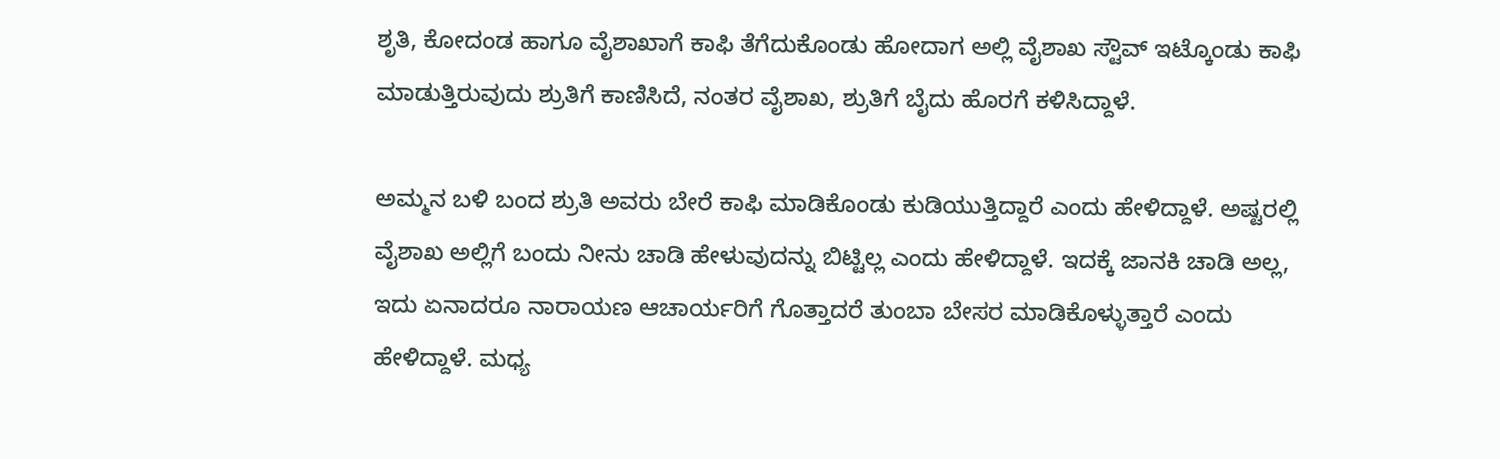ಶೃತಿ, ಕೋದಂಡ ಹಾಗೂ ವೈಶಾಖಾಗೆ ಕಾಫಿ ತೆಗೆದುಕೊಂಡು ಹೋದಾಗ ಅಲ್ಲಿ ವೈಶಾಖ ಸ್ಟೌವ್ ಇಟ್ಕೊಂಡು ಕಾಫಿ ಮಾಡುತ್ತಿರುವುದು ಶ್ರುತಿಗೆ ಕಾಣಿಸಿದೆ, ನಂತರ ವೈಶಾಖ, ಶ್ರುತಿಗೆ ಬೈದು ಹೊರಗೆ ಕಳಿಸಿದ್ದಾಳೆ.

ಅಮ್ಮನ ಬಳಿ ಬಂದ ಶ್ರುತಿ ಅವರು ಬೇರೆ ಕಾಫಿ ಮಾಡಿಕೊಂಡು ಕುಡಿಯುತ್ತಿದ್ದಾರೆ ಎಂದು ಹೇಳಿದ್ದಾಳೆ. ಅಷ್ಟರಲ್ಲಿ ವೈಶಾಖ ಅಲ್ಲಿಗೆ ಬಂದು ನೀನು ಚಾಡಿ ಹೇಳುವುದನ್ನು ಬಿಟ್ಟಿಲ್ಲ ಎಂದು ಹೇಳಿದ್ದಾಳೆ. ಇದಕ್ಕೆ ಜಾನಕಿ ಚಾಡಿ ಅಲ್ಲ, ಇದು ಏನಾದರೂ ನಾರಾಯಣ ಆಚಾರ್ಯರಿಗೆ ಗೊತ್ತಾದರೆ ತುಂಬಾ ಬೇಸರ ಮಾಡಿಕೊಳ್ಳುತ್ತಾರೆ ಎಂದು ಹೇಳಿದ್ದಾಳೆ‌. ಮಧ್ಯ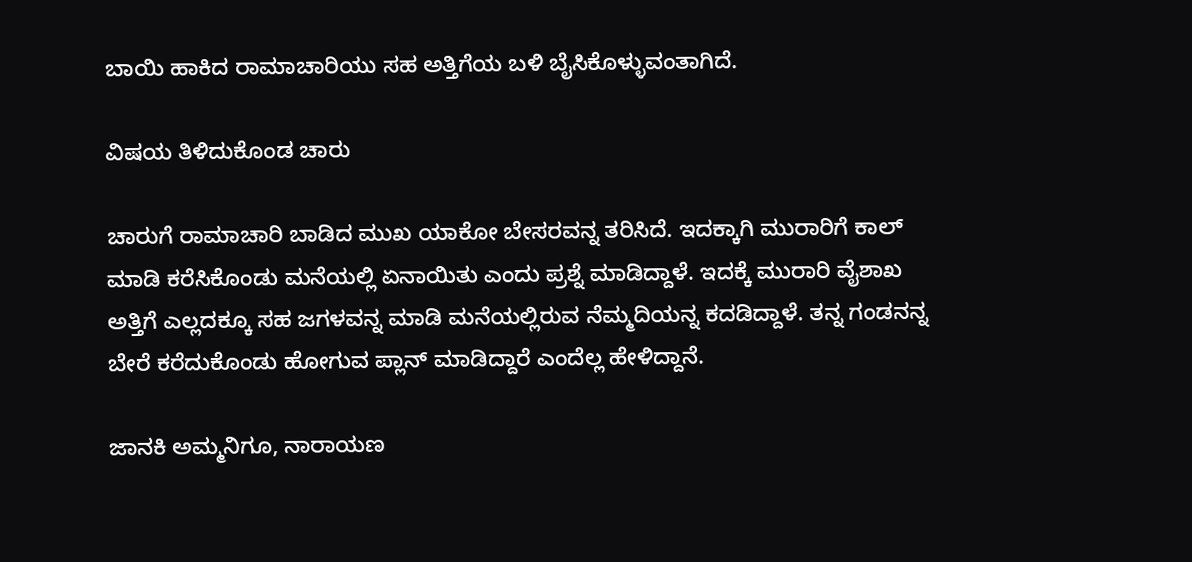ಬಾಯಿ ಹಾಕಿದ ರಾಮಾಚಾರಿಯು ಸಹ ಅತ್ತಿಗೆಯ ಬಳಿ ಬೈಸಿಕೊಳ್ಳುವಂತಾಗಿದೆ.

ವಿಷಯ ತಿಳಿದುಕೊಂಡ ಚಾರು

ಚಾರುಗೆ ರಾಮಾಚಾರಿ ಬಾಡಿದ ಮುಖ ಯಾಕೋ ಬೇಸರವನ್ನ ತರಿಸಿದೆ. ಇದಕ್ಕಾಗಿ ಮುರಾರಿಗೆ ಕಾಲ್ ಮಾಡಿ ಕರೆಸಿಕೊಂಡು ಮನೆಯಲ್ಲಿ ಏನಾಯಿತು ಎಂದು ಪ್ರಶ್ನೆ ಮಾಡಿದ್ದಾಳೆ. ಇದಕ್ಕೆ ಮುರಾರಿ ವೈಶಾಖ ಅತ್ತಿಗೆ ಎಲ್ಲದಕ್ಕೂ ಸಹ ಜಗಳವನ್ನ ಮಾಡಿ ಮನೆಯಲ್ಲಿರುವ ನೆಮ್ಮದಿಯನ್ನ ಕದಡಿದ್ದಾಳೆ. ತನ್ನ ಗಂಡನನ್ನ ಬೇರೆ ಕರೆದುಕೊಂಡು ಹೋಗುವ ಪ್ಲಾನ್ ಮಾಡಿದ್ದಾರೆ ಎಂದೆಲ್ಲ ಹೇಳಿದ್ದಾನೆ.

ಜಾನಕಿ ಅಮ್ಮನಿಗೂ, ನಾರಾಯಣ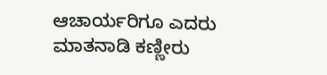ಆಚಾರ್ಯರಿಗೂ ಎದರು ಮಾತನಾಡಿ ಕಣ್ಣೀರು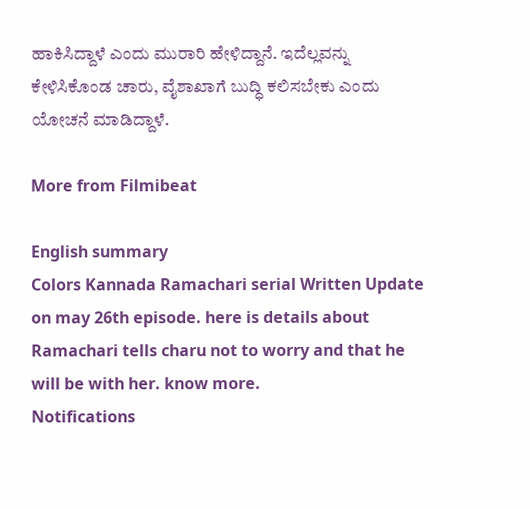ಹಾಕಿಸಿದ್ದಾಳೆ ಎಂದು ಮುರಾರಿ ಹೇಳಿದ್ದಾನೆ. ಇದೆಲ್ಲವನ್ನು ಕೇಳಿಸಿಕೊಂಡ ಚಾರು, ವೈಶಾಖಾಗೆ ಬುದ್ಧಿ ಕಲಿಸಬೇಕು ಎಂದು ಯೋಚನೆ ಮಾಡಿದ್ದಾಳೆ.

More from Filmibeat

English summary
Colors Kannada Ramachari serial Written Update on may 26th episode. here is details about Ramachari tells charu not to worry and that he will be with her. know more.
Notifications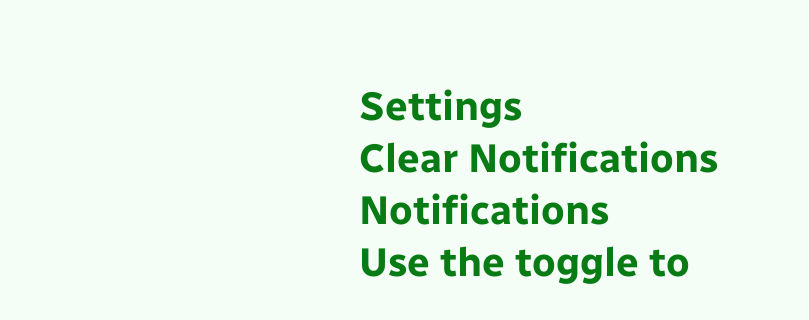Settings
Clear Notifications
Notifications
Use the toggle to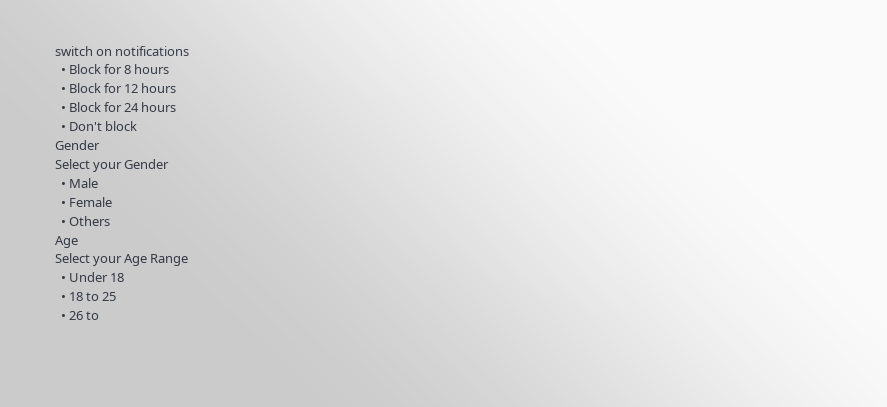switch on notifications
  • Block for 8 hours
  • Block for 12 hours
  • Block for 24 hours
  • Don't block
Gender
Select your Gender
  • Male
  • Female
  • Others
Age
Select your Age Range
  • Under 18
  • 18 to 25
  • 26 to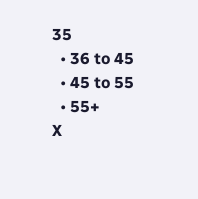35
  • 36 to 45
  • 45 to 55
  • 55+
X